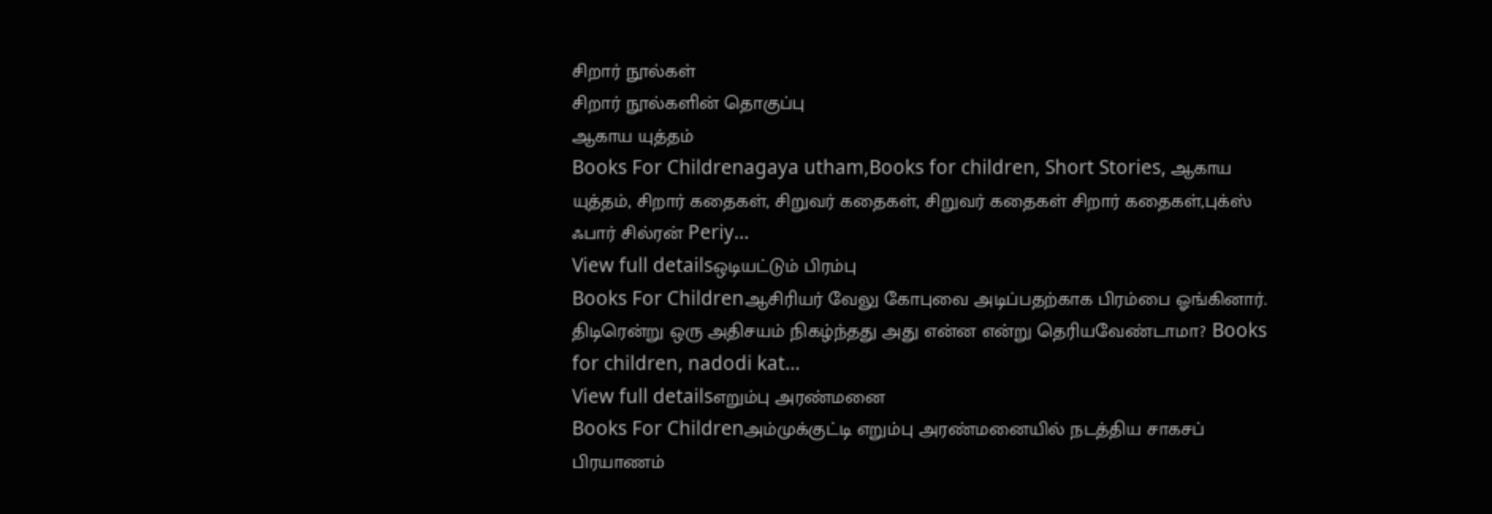சிறார் நூல்கள்
சிறார் நூல்களின் தொகுப்பு
ஆகாய யுத்தம்
Books For Childrenagaya utham,Books for children, Short Stories, ஆகாய யுத்தம், சிறார் கதைகள், சிறுவர் கதைகள், சிறுவர் கதைகள் சிறார் கதைகள்,புக்ஸ் ஃபார் சில்ரன் Periy...
View full detailsஒடியட்டும் பிரம்பு
Books For Childrenஆசிரியர் வேலு கோபுவை அடிப்பதற்காக பிரம்பை ஓங்கினார். திடிரென்று ஒரு அதிசயம் நிகழ்ந்தது அது என்ன என்று தெரியவேண்டாமா? Books for children, nadodi kat...
View full detailsஎறும்பு அரண்மனை
Books For Childrenஅம்முக்குட்டி எறும்பு அரண்மனையில் நடத்திய சாகசப் பிரயாணம்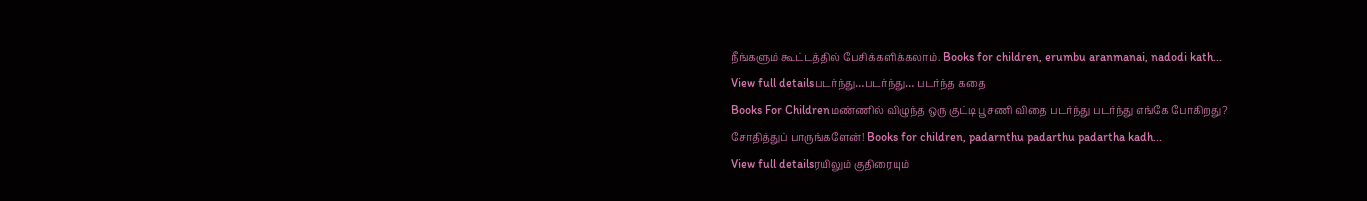நீங்களும் கூட்டத்தில் பேசிக்களிக்கலாம். Books for children, erumbu aranmanai, nadodi kath...
View full detailsபடர்ந்து…படர்ந்து… படர்ந்த கதை
Books For Childrenமண்ணில் விழுந்த ஒரு குட்டி பூசணி விதை படர்ந்து படர்ந்து எங்கே போகிறது? சோதித்துப் பாருங்களேன்! Books for children, padarnthu padarthu padartha kadh...
View full detailsரயிலும் குதிரையும்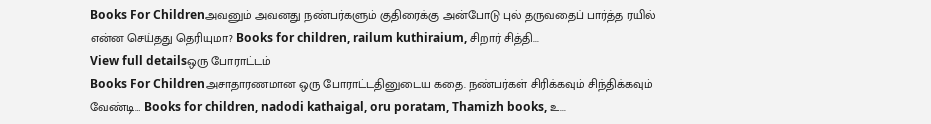Books For Childrenஅவனும் அவனது நண்பர்களும் குதிரைக்கு அன்போடு புல் தருவதைப் பார்த்த ரயில் என்ன செய்தது தெரியுமா? Books for children, railum kuthiraium, சிறார் சித்தி...
View full detailsஒரு போராட்டம்
Books For Childrenஅசாதாரணமான ஒரு போராட்டதினுடைய கதை. நண்பர்கள் சிரிக்கவும் சிந்திக்கவும் வேண்டி… Books for children, nadodi kathaigal, oru poratam, Thamizh books, உ...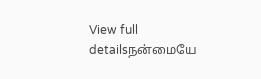View full detailsநன்மையே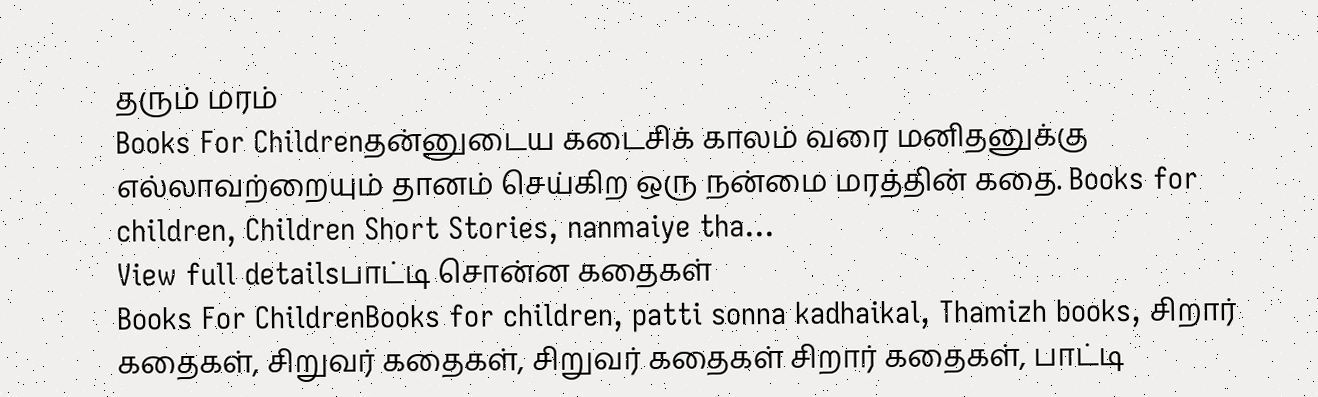தரும் மரம்
Books For Childrenதன்னுடைய கடைசிக் காலம் வரை மனிதனுக்கு எல்லாவற்றையும் தானம் செய்கிற ஒரு நன்மை மரத்தின் கதை. Books for children, Children Short Stories, nanmaiye tha...
View full detailsபாட்டி சொன்ன கதைகள்
Books For ChildrenBooks for children, patti sonna kadhaikal, Thamizh books, சிறார் கதைகள், சிறுவர் கதைகள், சிறுவர் கதைகள் சிறார் கதைகள், பாட்டி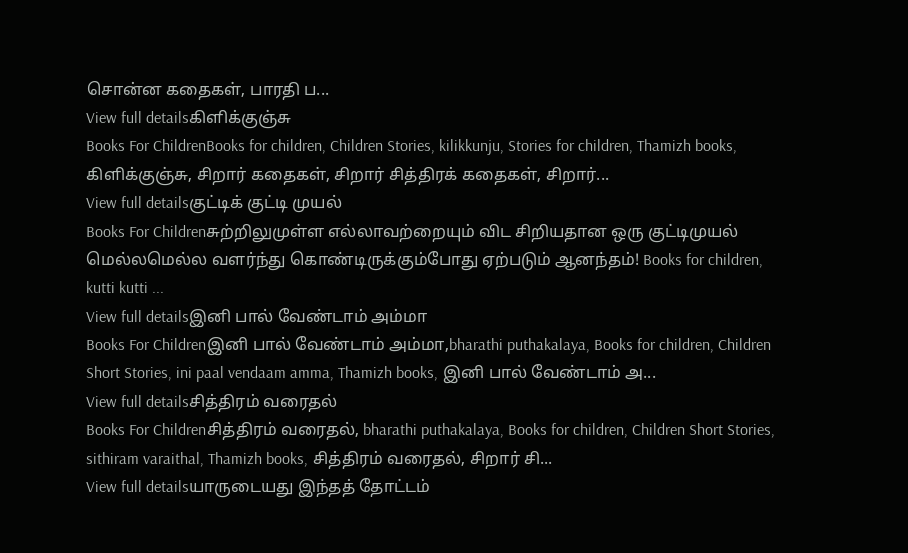சொன்ன கதைகள், பாரதி ப...
View full detailsகிளிக்குஞ்சு
Books For ChildrenBooks for children, Children Stories, kilikkunju, Stories for children, Thamizh books, கிளிக்குஞ்சு, சிறார் கதைகள், சிறார் சித்திரக் கதைகள், சிறார்...
View full detailsகுட்டிக் குட்டி முயல்
Books For Childrenசுற்றிலுமுள்ள எல்லாவற்றையும் விட சிறியதான ஒரு குட்டிமுயல் மெல்லமெல்ல வளர்ந்து கொண்டிருக்கும்போது ஏற்படும் ஆனந்தம்! Books for children, kutti kutti ...
View full detailsஇனி பால் வேண்டாம் அம்மா
Books For Childrenஇனி பால் வேண்டாம் அம்மா,bharathi puthakalaya, Books for children, Children Short Stories, ini paal vendaam amma, Thamizh books, இனி பால் வேண்டாம் அ...
View full detailsசித்திரம் வரைதல்
Books For Childrenசித்திரம் வரைதல், bharathi puthakalaya, Books for children, Children Short Stories, sithiram varaithal, Thamizh books, சித்திரம் வரைதல், சிறார் சி...
View full detailsயாருடையது இந்தத் தோட்டம்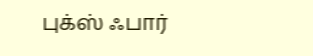புக்ஸ் ஃபார்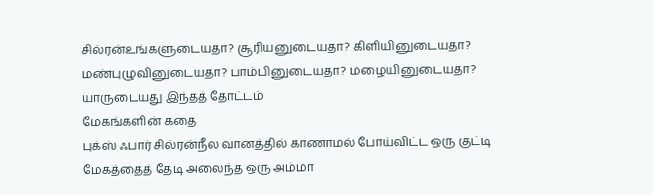சில்ரன்உங்களுடையதா? சூரியனுடையதா? கிளியினுடையதா? மண்புழுவினுடையதா? பாம்பினுடையதா? மழையினுடையதா? யாருடையது இந்தத் தோட்டம்
மேகங்களின் கதை
புக்ஸ் ஃபார் சில்ரன்நீல வானத்தில் காணாமல் போய்விட்ட ஒரு குட்டி மேகத்தைத் தேடி அலைந்த ஒரு அம்மா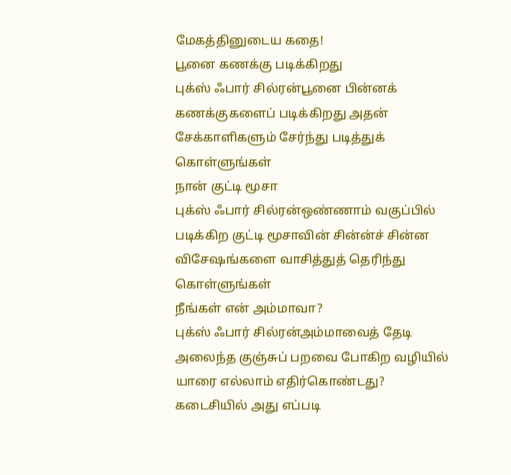மேகத்தினுடைய கதை!
பூனை கணக்கு படிக்கிறது
புக்ஸ் ஃபார் சில்ரன்பூனை பின்னக் கணக்குகளைப் படிக்கிறது அதன் சேக்காளிகளும் சேர்ந்து படித்துக் கொள்ளுங்கள்
நான் குட்டி மூசா
புக்ஸ் ஃபார் சில்ரன்ஒண்ணாம் வகுப்பில் படிக்கிற குட்டி மூசாவின் சின்ன்ச் சின்ன விசேஷங்களை வாசித்துத் தெரிந்து கொள்ளுங்கள்
நீங்கள் என் அம்மாவா?
புக்ஸ் ஃபார் சில்ரன்அம்மாவைத் தேடி அலைந்த குஞ்சுப் பறவை போகிற வழியில் யாரை எல்லாம் எதிர்கொண்டது? கடைசியில் அது எப்படி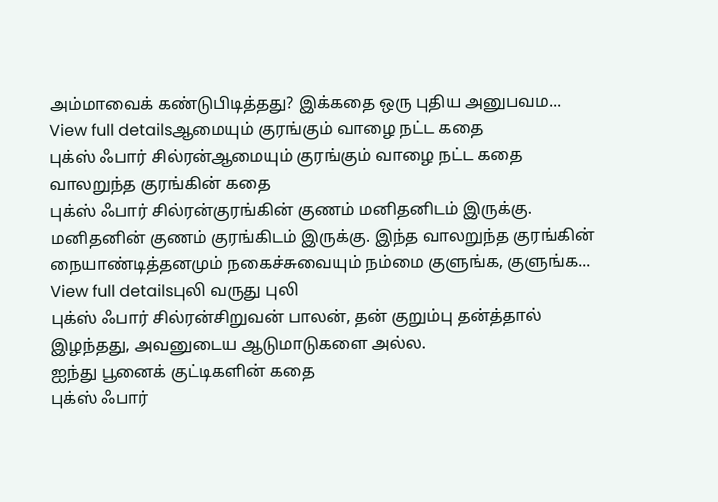அம்மாவைக் கண்டுபிடித்தது? இக்கதை ஒரு புதிய அனுபவம...
View full detailsஆமையும் குரங்கும் வாழை நட்ட கதை
புக்ஸ் ஃபார் சில்ரன்ஆமையும் குரங்கும் வாழை நட்ட கதை
வாலறுந்த குரங்கின் கதை
புக்ஸ் ஃபார் சில்ரன்குரங்கின் குணம் மனிதனிடம் இருக்கு. மனிதனின் குணம் குரங்கிடம் இருக்கு. இந்த வாலறுந்த குரங்கின் நையாண்டித்தனமும் நகைச்சுவையும் நம்மை குளுங்க, குளுங்க...
View full detailsபுலி வருது புலி
புக்ஸ் ஃபார் சில்ரன்சிறுவன் பாலன், தன் குறும்பு தன்த்தால் இழந்தது, அவனுடைய ஆடுமாடுகளை அல்ல.
ஐந்து பூனைக் குட்டிகளின் கதை
புக்ஸ் ஃபார்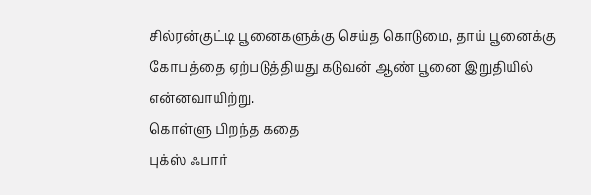சில்ரன்குட்டி பூனைகளுக்கு செய்த கொடுமை, தாய் பூனைக்கு கோபத்தை ஏற்படுத்தியது கடுவன் ஆண் பூனை இறுதியில் என்னவாயிற்று.
கொள்ளு பிறந்த கதை
புக்ஸ் ஃபார்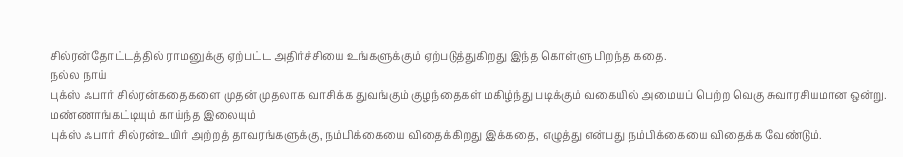சில்ரன்தோட்டத்தில் ராமனுக்கு ஏற்பட்ட அதிர்ச்சியை உங்களுக்கும் ஏற்படுத்துகிறது இந்த கொள்ளு பிறந்த கதை.
நல்ல நாய்
புக்ஸ் ஃபார் சில்ரன்கதைகளை முதன் முதலாக வாசிக்க துவங்கும் குழந்தைகள் மகிழ்ந்து படிக்கும் வகையில் அமையப் பெற்ற வெகு சுவாரசியமான ஒன்று.
மண்ணாங்கட்டியும் காய்ந்த இலையும்
புக்ஸ் ஃபார் சில்ரன்உயிர் அற்றத் தாவரங்களுக்கு, நம்பிக்கையை விதைக்கிறது இக்கதை, எழுத்து என்பது நம்பிக்கையை விதைக்க வேண்டும்.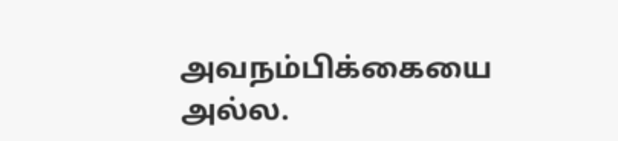அவநம்பிக்கையை அல்ல.